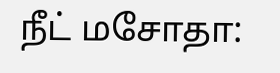நீட் மசோதா: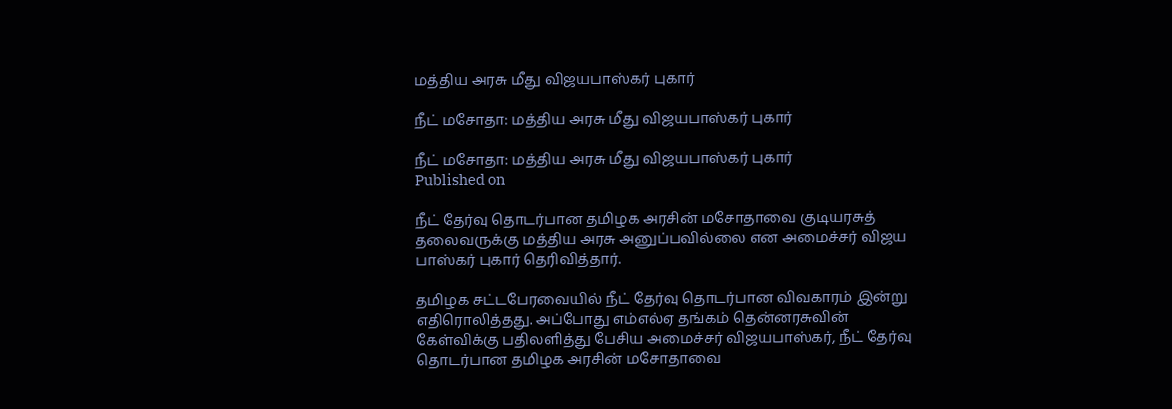மத்திய அரசு மீது விஜயபாஸ்கர் புகார்

நீட் மசோதா: மத்திய அரசு மீது விஜயபாஸ்கர் புகார்

நீட் மசோதா: மத்திய அரசு மீது விஜயபாஸ்கர் புகார்
Published on

நீட் தேர்வு தொடர்பான தமிழக அரசின் மசோதாவை குடியரசுத் தலைவருக்கு மத்திய அரசு அனுப்பவில்லை என அமைச்சர் விஜய பாஸ்கர் புகார் தெரிவித்தார்.

தமிழக சட்டபேரவையில் நீட் தேர்வு தொடர்பான விவகாரம் இன்று எதிரொலித்தது. அப்போது எம்எல்ஏ தங்கம் தென்னரசுவின் கேள்விக்கு பதிலளித்து பேசிய அமைச்சர் விஜயபாஸ்கர், நீட் தேர்வு தொடர்பான தமிழக அரசின் மசோதாவை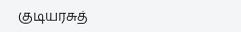குடியரசுத்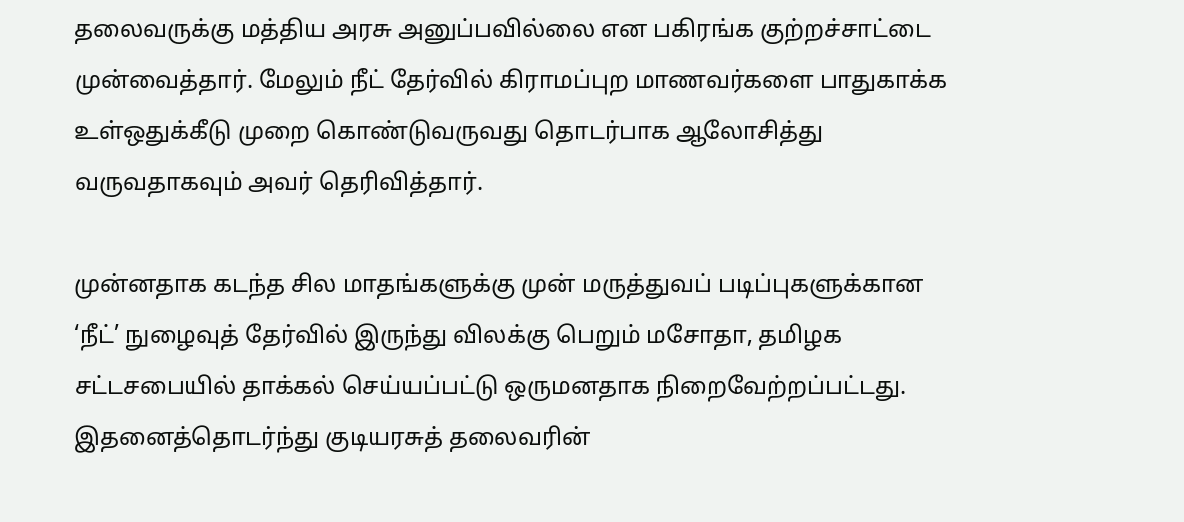தலைவருக்கு மத்திய அரசு அனுப்பவில்லை என பகிரங்க குற்றச்சாட்டை முன்வைத்தார். மேலும் நீட் தேர்வில் கிராமப்புற மாணவர்களை பாதுகாக்க உள்ஒதுக்கீடு முறை கொண்டுவருவது தொடர்பாக ஆலோசித்து வருவதாகவும் அவர் தெரிவித்தார்.

முன்னதாக கடந்த சில மாதங்களுக்கு முன் மருத்துவப் படிப்புகளுக்கான ‘நீட்’ நுழைவுத் தேர்வில் இருந்து விலக்கு பெறும் மசோதா, தமிழக சட்டசபையில் தாக்கல் செய்யப்பட்டு ஒருமனதாக நிறைவேற்றப்பட்டது. இதனைத்தொடர்ந்து குடியரசுத் தலைவரின்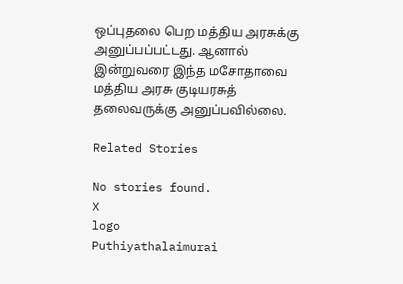ஒப்புதலை பெற மத்திய அரசுக்கு அனுப்பப்பட்டது. ஆனால் இன்றுவரை இந்த மசோதாவை மத்திய அரசு குடியரசுத் தலைவருக்கு அனுப்பவில்லை.

Related Stories

No stories found.
X
logo
Puthiyathalaimurai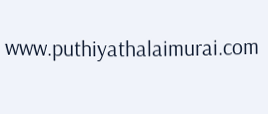www.puthiyathalaimurai.com